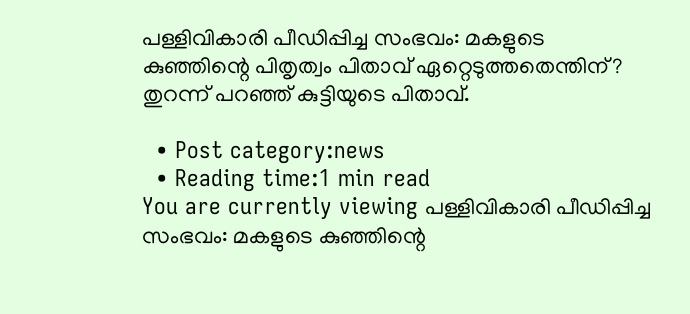പള്ളിവികാരി പീഡിപ്പിച്ച സംഭവം: മകളുടെ കുഞ്ഞിന്റെ പിതൃത്വം പിതാവ് ഏറ്റെടുത്തതെന്തിന്? തുറന്ന് പറഞ്ഞ് കുട്ടിയുടെ പിതാവ്.

  • Post category:news
  • Reading time:1 min read
You are currently viewing പള്ളിവികാരി പീഡിപ്പിച്ച സംഭവം: മകളുടെ കുഞ്ഞിന്റെ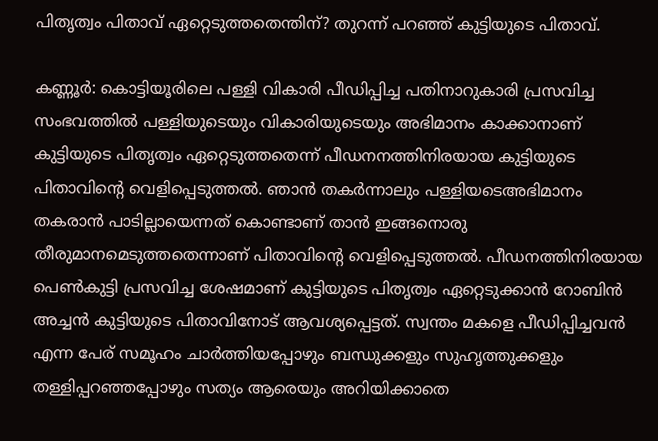പിതൃത്വം പിതാവ് ഏറ്റെടുത്തതെന്തിന്? തുറന്ന് പറഞ്ഞ് കുട്ടിയുടെ പിതാവ്.

കണ്ണൂര്‍: കൊട്ടിയൂരിലെ പള്ളി വികാരി പീഡിപ്പിച്ച പതിനാറുകാരി പ്രസവിച്ച സംഭവത്തില്‍ പള്ളിയുടെയും വികാരിയുടെയും അഭിമാനം കാക്കാനാണ് കുട്ടിയുടെ പിതൃത്വം ഏറ്റെടുത്തതെന്ന് പീഡനനത്തിനിരയായ കുട്ടിയുടെ പിതാവിന്റെ വെളിപ്പെടുത്തല്‍. ഞാന്‍ തകര്‍ന്നാലും പള്ളിയടെഅഭിമാനം തകരാന്‍ പാടില്ലായെന്നത് കൊണ്ടാണ് താന്‍ ഇങ്ങനൊരു തീരുമാനമെടുത്തതെന്നാണ് പിതാവിന്റെ വെളിപ്പെടുത്തല്‍. പീഡനത്തിനിരയായ പെണ്‍കുട്ടി പ്രസവിച്ച ശേഷമാണ് കുട്ടിയുടെ പിതൃത്വം ഏറ്റെടുക്കാന്‍ റോബിന്‍ അച്ചന്‍ കുട്ടിയുടെ പിതാവിനോട് ആവശ്യപ്പെട്ടത്. സ്വന്തം മകളെ പീഡിപ്പിച്ചവന്‍ എന്ന പേര് സമൂഹം ചാര്‍ത്തിയപ്പോഴും ബന്ധുക്കളും സുഹൃത്തുക്കളും തള്ളിപ്പറഞ്ഞപ്പോഴും സത്യം ആരെയും അറിയിക്കാതെ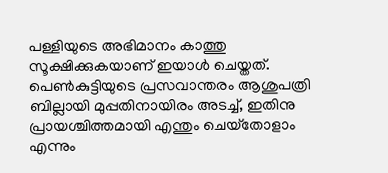പള്ളിയുടെ അഭിമാനം കാത്തു സൂക്ഷിക്കുകയാണ് ഇയാള്‍ ചെയ്തത്. പെണ്‍കുട്ടിയുടെ പ്രസവാന്തരം ആശുപത്രി ബില്ലായി മുപ്പതിനായിരം അടച്ച്, ഇതിനു പ്രായശ്ചിത്തമായി എന്തും ചെയ്‌തോളാം എന്നും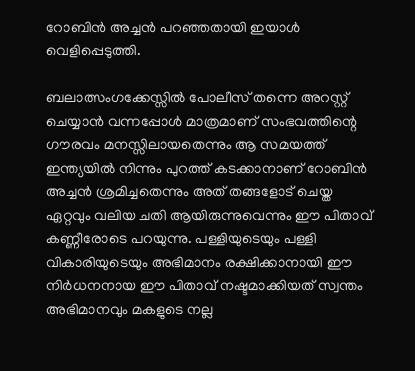റോബിന്‍ അച്ചന്‍ പറഞ്ഞതായി ഇയാള്‍ വെളിപ്പെടുത്തി.

ബലാത്സംഗക്കേസ്സില്‍ പോലീസ് തന്നെ അറസ്റ്റ് ചെയ്യാന്‍ വന്നപ്പോള്‍ മാത്രമാണ് സംഭവത്തിന്റെ ഗൗരവം മനസ്സിലായതെന്നും ആ സമയത്ത് ഇന്ത്യയില്‍ നിന്നും പുറത്ത് കടക്കാനാണ് റോബിന്‍ അച്ചന്‍ ശ്രമിച്ചതെന്നും അത് തങ്ങളോട് ചെയ്ത ഏറ്റവും വലിയ ചതി ആയിരുന്നുവെന്നും ഈ പിതാവ് കണ്ണീരോടെ പറയുന്നു. പള്ളിയുടെയും പള്ളി വികാരിയുടെയും അഭിമാനം രക്ഷിക്കാനായി ഈ നിര്‍ധനനായ ഈ പിതാവ് നഷ്ടമാക്കിയത് സ്വന്തം അഭിമാനവും മകളുടെ നല്ല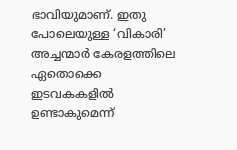ഭാവിയുമാണ്. ഇതു പോലെയുള്ള ‘വികാരി’ അച്ചന്മാര്‍ കേരളത്തിലെ ഏതൊക്കെ ഇടവകകളില്‍ ഉണ്ടാകുമെന്ന്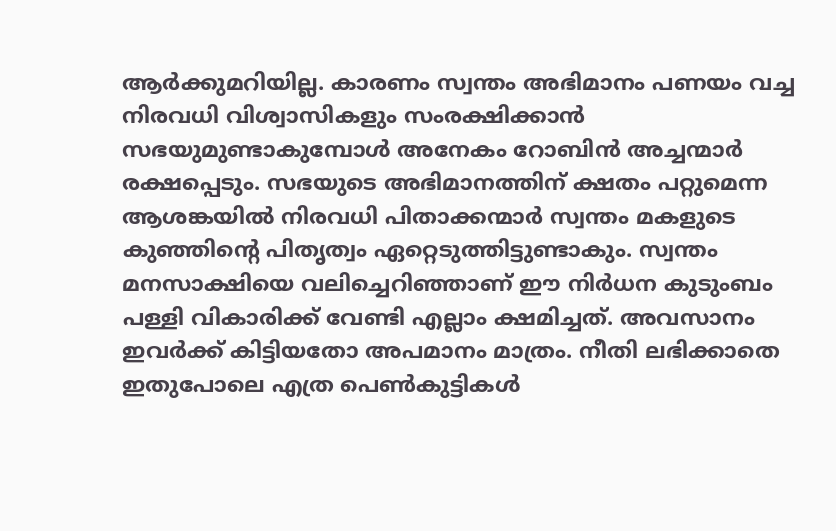ആര്‍ക്കുമറിയില്ല. കാരണം സ്വന്തം അഭിമാനം പണയം വച്ച നിരവധി വിശ്വാസികളും സംരക്ഷിക്കാന്‍ സഭയുമുണ്ടാകുമ്പോള്‍ അനേകം റോബിന്‍ അച്ചന്മാര്‍ രക്ഷപ്പെടും. സഭയുടെ അഭിമാനത്തിന് ക്ഷതം പറ്റുമെന്ന ആശങ്കയില്‍ നിരവധി പിതാക്കന്മാര്‍ സ്വന്തം മകളുടെ കുഞ്ഞിന്റെ പിതൃത്വം ഏറ്റെടുത്തിട്ടുണ്ടാകും. സ്വന്തം മനസാക്ഷിയെ വലിച്ചെറിഞ്ഞാണ് ഈ നിര്‍ധന കുടുംബം പള്ളി വികാരിക്ക് വേണ്ടി എല്ലാം ക്ഷമിച്ചത്. അവസാനം ഇവര്‍ക്ക് കിട്ടിയതോ അപമാനം മാത്രം. നീതി ലഭിക്കാതെ ഇതുപോലെ എത്ര പെണ്‍കുട്ടികള്‍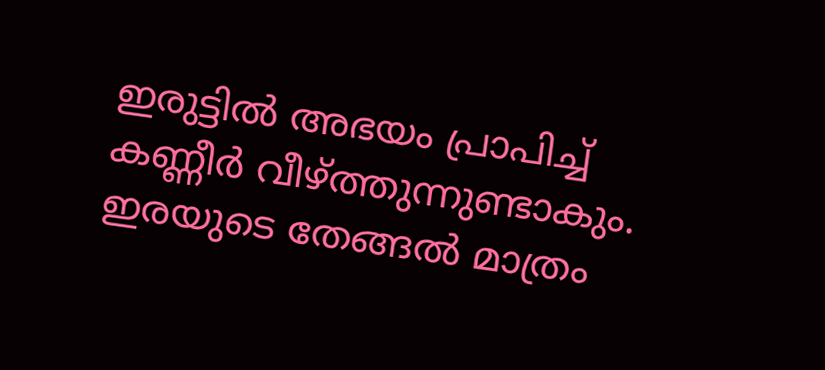ഇരുട്ടില്‍ അഭയം പ്രാപിച്ച് കണ്ണീര്‍ വീഴ്ത്തുന്നുണ്ടാകും. ഇരയുടെ തേങ്ങല്‍ മാത്രം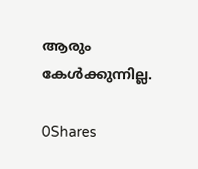ആരും കേള്‍ക്കുന്നില്ല.

0Shares